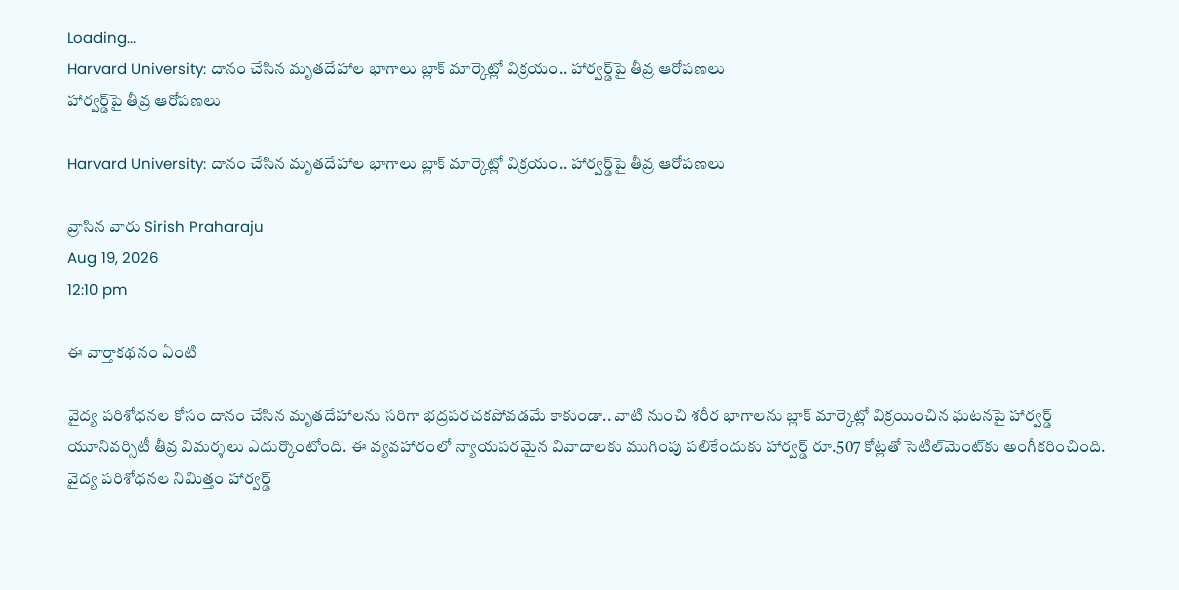Loading...
Harvard University: దానం చేసిన మృతదేహాల భాగాలు బ్లాక్‌ మార్కెట్లో విక్రయం.. హార్వర్డ్‌పై తీవ్ర ఆరోపణలు
హార్వర్డ్‌పై తీవ్ర ఆరోపణలు

Harvard University: దానం చేసిన మృతదేహాల భాగాలు బ్లాక్‌ మార్కెట్లో విక్రయం.. హార్వర్డ్‌పై తీవ్ర ఆరోపణలు

వ్రాసిన వారు Sirish Praharaju
Aug 19, 2026
12:10 pm

ఈ వార్తాకథనం ఏంటి

వైద్య పరిశోధనల కోసం దానం చేసిన మృతదేహాలను సరిగా భద్రపరచకపోవడమే కాకుండా.. వాటి నుంచి శరీర భాగాలను బ్లాక్‌ మార్కెట్లో విక్రయించిన ఘటనపై హార్వర్డ్‌ యూనివర్సిటీ తీవ్ర విమర్శలు ఎదుర్కొంటోంది. ఈ వ్యవహారంలో న్యాయపరమైన వివాదాలకు ముగింపు పలికేందుకు హార్వర్డ్‌ రూ.507 కోట్లతో సెటిల్‌మెంట్‌కు అంగీకరించింది. వైద్య పరిశోధనల నిమిత్తం హార్వర్డ్‌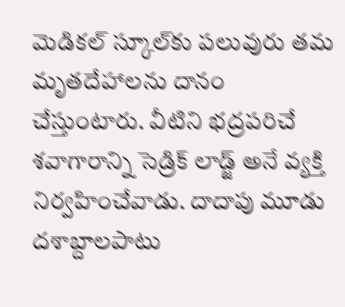మెడికల్ స్కూల్‌కు పలువురు తమ మృతదేహాలను దానం చేస్తుంటారు. వీటిని భద్రపరిచే శవాగారాన్ని సెడ్రిక్ లాడ్జ్‌ అనే వ్యక్తి నిర్వహించేవాడు. దాదాపు మూడు దశాబ్దాలపాటు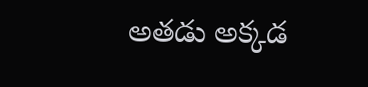అతడు అక్కడ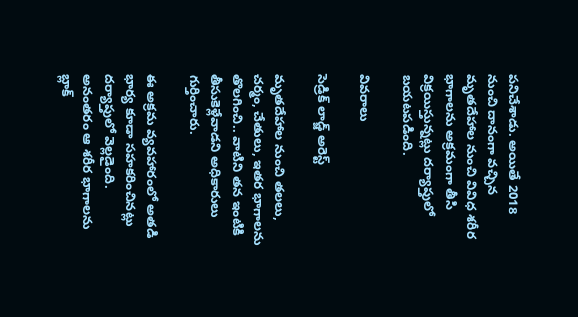పనిచేశాడు. అయితే 2018 నుంచి దానంగా వచ్చిన మృతదేహాల నుంచి వివిధ శరీర భాగాలను అక్రమంగా తీసి విక్రయిస్తున్నట్లు దర్యాప్తులో బయటపడింది.

వివరాలు

సెడ్రిక్ లాడ్జ్‌ అరెస్ట్

మృతదేహాల నుంచి తలలు, చర్మం, చేతులు, ఇతర భాగాలను తొలగించి.. వాటిని తన ఇంటికి తీసుకెళ్లేవాడని అధికారులు గుర్తించారు.

ఈ అక్రమ వ్యవహారంలో అతడి భార్య కూడా సహకరించినట్లు దర్యాప్తులో వెల్లడైంది. అనంతరం ఆ శరీర భాగాలను బ్లాక్‌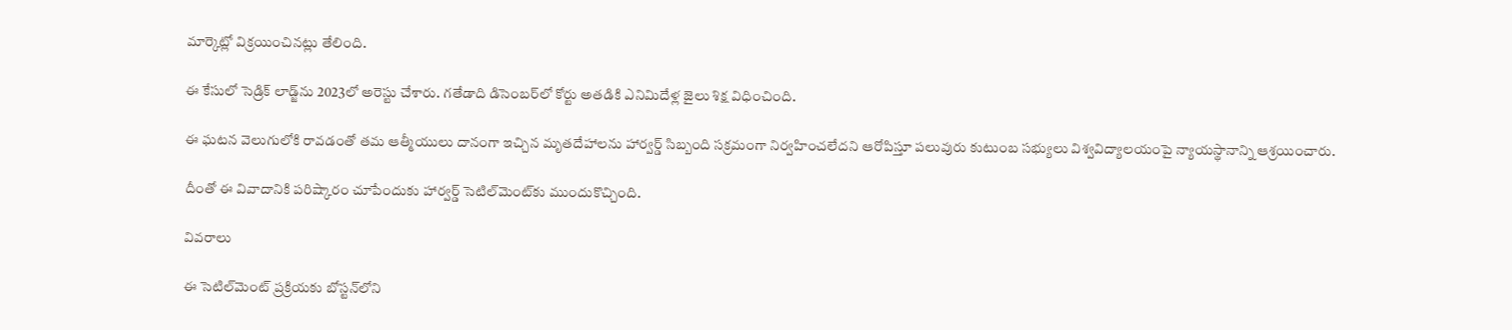మార్కెట్లో విక్రయించినట్లు తేలింది.

ఈ కేసులో సెడ్రిక్ లాడ్జ్‌ను 2023లో అరెస్టు చేశారు. గతేడాది డిసెంబర్‌లో కోర్టు అతడికి ఎనిమిదేళ్ల జైలు శిక్ష విధించింది.

ఈ ఘటన వెలుగులోకి రావడంతో తమ ఆత్మీయులు దానంగా ఇచ్చిన మృతదేహాలను హార్వర్డ్‌ సిబ్బంది సక్రమంగా నిర్వహించలేదని ఆరోపిస్తూ పలువురు కుటుంబ సభ్యులు విశ్వవిద్యాలయంపై న్యాయస్థానాన్ని ఆశ్రయించారు.

దీంతో ఈ వివాదానికి పరిష్కారం చూపేందుకు హార్వర్డ్‌ సెటిల్‌మెంట్‌కు ముందుకొచ్చింది.

వివరాలు

ఈ సెటిల్‌మెంట్ ప్రక్రియకు బోస్టన్‌లోని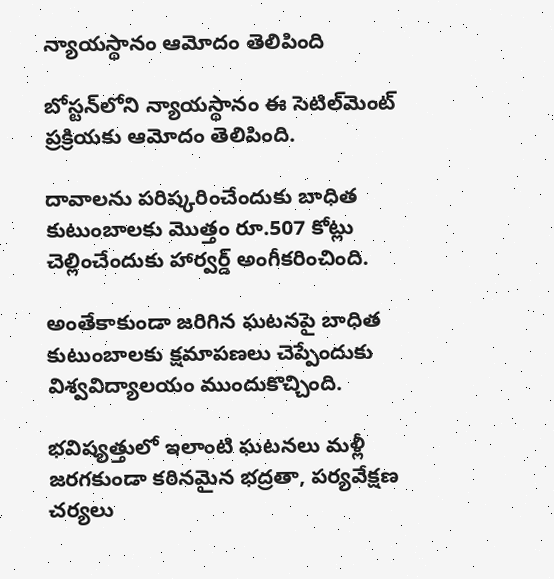న్యాయస్థానం ఆమోదం తెలిపింది

బోస్టన్‌లోని న్యాయస్థానం ఈ సెటిల్‌మెంట్ ప్రక్రియకు ఆమోదం తెలిపింది.

దావాలను పరిష్కరించేందుకు బాధిత కుటుంబాలకు మొత్తం రూ.507 కోట్లు చెల్లించేందుకు హార్వర్డ్‌ అంగీకరించింది.

అంతేకాకుండా జరిగిన ఘటనపై బాధిత కుటుంబాలకు క్షమాపణలు చెప్పేందుకు విశ్వవిద్యాలయం ముందుకొచ్చింది.

భవిష్యత్తులో ఇలాంటి ఘటనలు మళ్లీ జరగకుండా కఠినమైన భద్రతా, పర్యవేక్షణ చర్యలు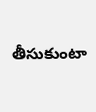తీసుకుంటా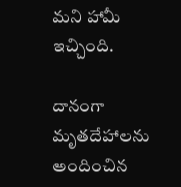మని హామీ ఇచ్చింది.

దానంగా మృతదేహాలను అందించిన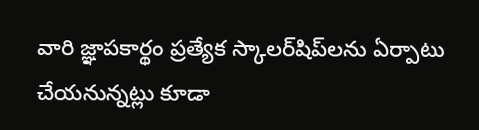వారి జ్ఞాపకార్థం ప్రత్యేక స్కాలర్‌షిప్‌లను ఏర్పాటు చేయనున్నట్లు కూడా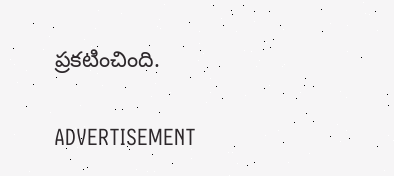ప్రకటించింది.

ADVERTISEMENT